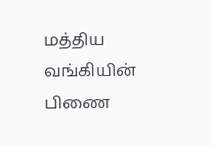மத்திய வங்கியின் பிணை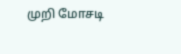முறி மோசடி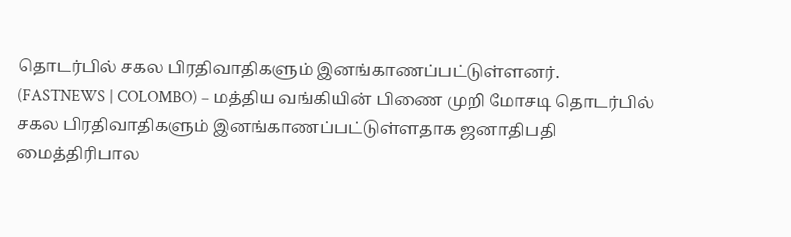தொடர்பில் சகல பிரதிவாதிகளும் இனங்காணப்பட்டுள்ளனர்.
(FASTNEWS | COLOMBO) – மத்திய வங்கியின் பிணை முறி மோசடி தொடர்பில் சகல பிரதிவாதிகளும் இனங்காணப்பட்டுள்ளதாக ஜனாதிபதி மைத்திரிபால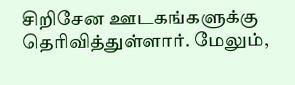சிறிசேன ஊடகங்களுக்கு தெரிவித்துள்ளார். மேலும்,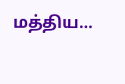மத்திய…